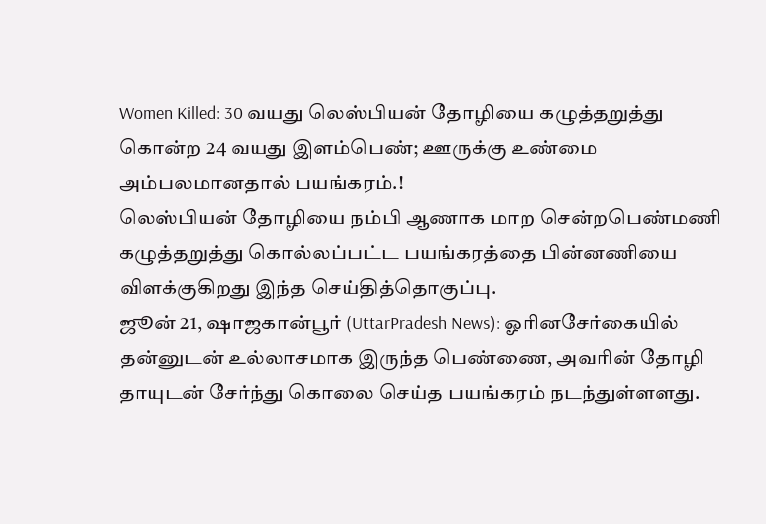Women Killed: 30 வயது லெஸ்பியன் தோழியை கழுத்தறுத்து கொன்ற 24 வயது இளம்பெண்; ஊருக்கு உண்மை அம்பலமானதால் பயங்கரம்.!
லெஸ்பியன் தோழியை நம்பி ஆணாக மாற சென்றபெண்மணி கழுத்தறுத்து கொல்லப்பட்ட பயங்கரத்தை பின்னணியை விளக்குகிறது இந்த செய்தித்தொகுப்பு.
ஜூன் 21, ஷாஜகான்பூர் (UttarPradesh News): ஓரினசேர்கையில் தன்னுடன் உல்லாசமாக இருந்த பெண்ணை, அவரின் தோழி தாயுடன் சேர்ந்து கொலை செய்த பயங்கரம் நடந்துள்ளளது.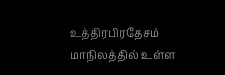உத்திரபிரதேசம் மாநிலத்தில் உள்ள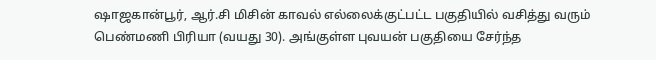ஷாஜகான்பூர், ஆர்.சி மிசின் காவல் எல்லைக்குட்பட்ட பகுதியில் வசித்து வரும் பெண்மணி பிரியா (வயது 30). அங்குள்ள புவயன் பகுதியை சேர்ந்த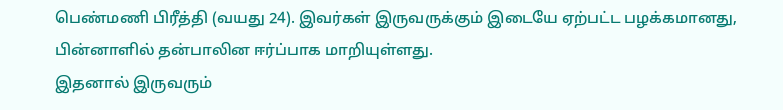பெண்மணி பிரீத்தி (வயது 24). இவர்கள் இருவருக்கும் இடையே ஏற்பட்ட பழக்கமானது, பின்னாளில் தன்பாலின ஈர்ப்பாக மாறியுள்ளது.
இதனால் இருவரும்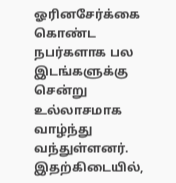ஓரினசேர்க்கை கொண்ட நபர்களாக பல இடங்களுக்கு சென்று உல்லாசமாக வாழ்ந்து வந்துள்ளனர். இதற்கிடையில்,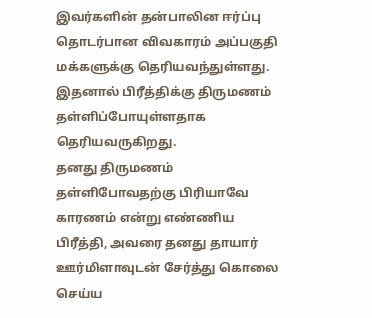இவர்களின் தன்பாலின ஈர்ப்பு தொடர்பான விவகாரம் அப்பகுதி மக்களுக்கு தெரியவந்துள்ளது. இதனால் பிரீத்திக்கு திருமணம் தள்ளிப்போயுள்ளதாக தெரியவருகிறது.
தனது திருமணம் தள்ளிபோவதற்கு பிரியாவே காரணம் என்று எண்ணிய பிரீத்தி, அவரை தனது தாயார் ஊர்மிளாவுடன் சேர்த்து கொலை செய்ய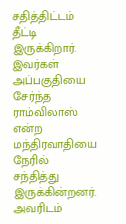சதித்திட்டம் தீட்டி இருக்கிறார். இவர்கள் அப்பகுதியை சேர்ந்த ராம்விலாஸ் என்ற மந்திரவாதியை நேரில் சந்தித்து இருக்கின்றனர். அவரிடம்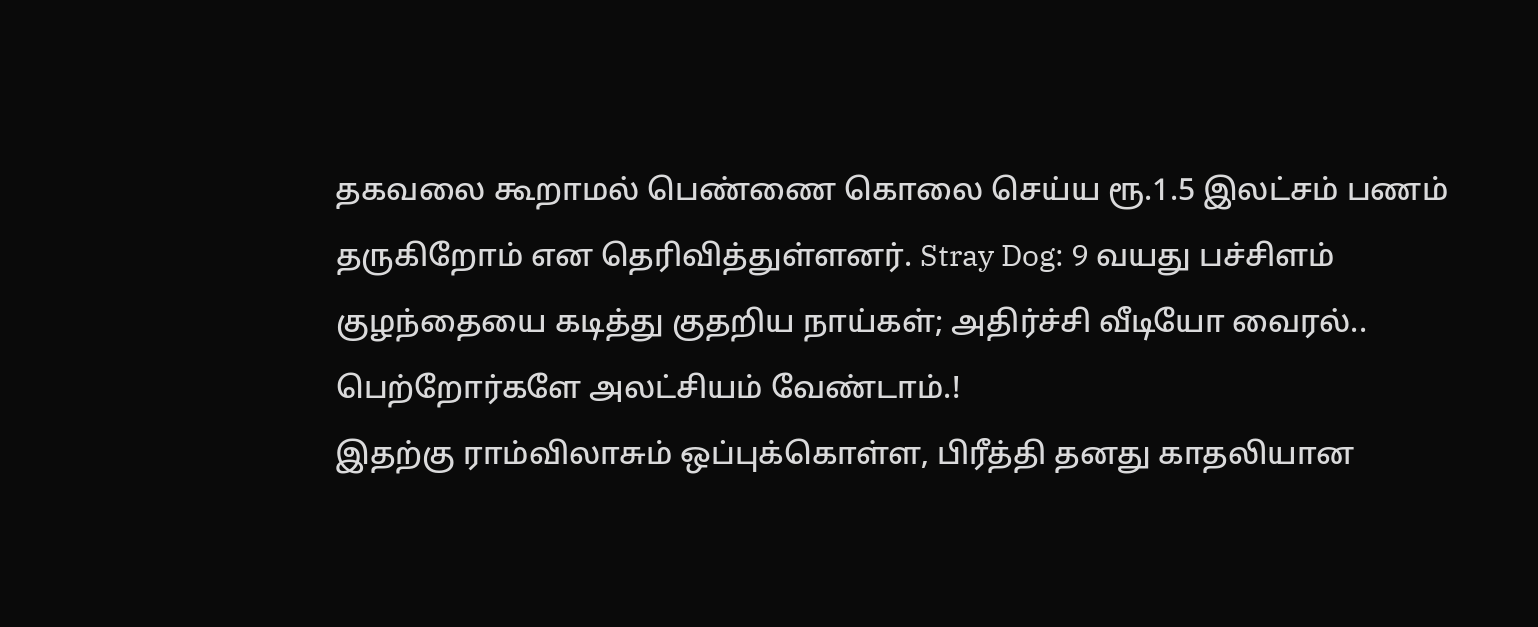தகவலை கூறாமல் பெண்ணை கொலை செய்ய ரூ.1.5 இலட்சம் பணம் தருகிறோம் என தெரிவித்துள்ளனர். Stray Dog: 9 வயது பச்சிளம் குழந்தையை கடித்து குதறிய நாய்கள்; அதிர்ச்சி வீடியோ வைரல்.. பெற்றோர்களே அலட்சியம் வேண்டாம்.!
இதற்கு ராம்விலாசும் ஒப்புக்கொள்ள, பிரீத்தி தனது காதலியான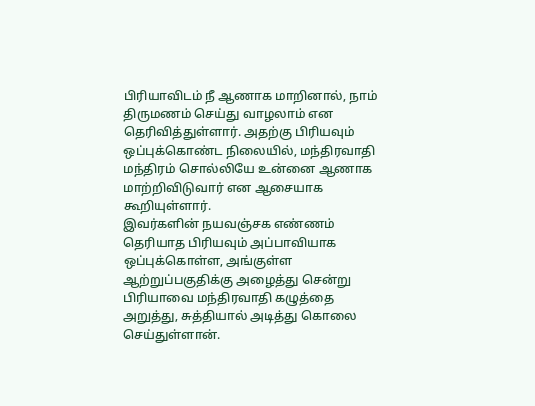பிரியாவிடம் நீ ஆணாக மாறினால், நாம் திருமணம் செய்து வாழலாம் என தெரிவித்துள்ளார். அதற்கு பிரியவும் ஒப்புக்கொண்ட நிலையில், மந்திரவாதி மந்திரம் சொல்லியே உன்னை ஆணாக மாற்றிவிடுவார் என ஆசையாக கூறியுள்ளார்.
இவர்களின் நயவஞ்சக எண்ணம் தெரியாத பிரியவும் அப்பாவியாக ஒப்புக்கொள்ள, அங்குள்ள ஆற்றுப்பகுதிக்கு அழைத்து சென்று பிரியாவை மந்திரவாதி கழுத்தை அறுத்து, சுத்தியால் அடித்து கொலை செய்துள்ளான்.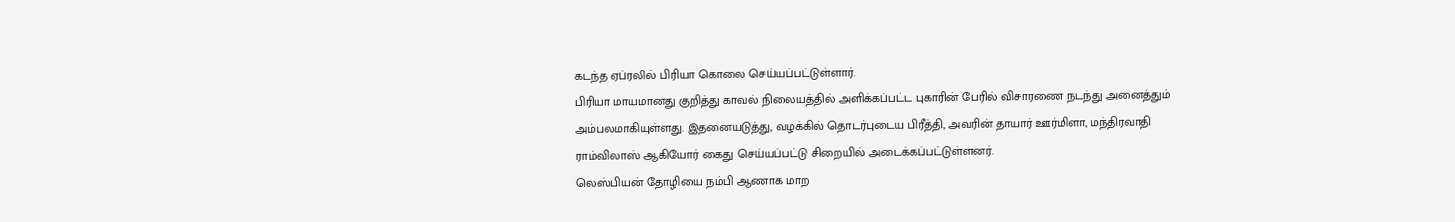கடந்த ஏப்ரலில் பிரியா கொலை செய்யப்பட்டுள்ளார்.
பிரியா மாயமானது குறித்து காவல் நிலையத்தில் அளிக்கப்பட்ட புகாரின் பேரில் விசாரணை நடந்து அனைத்தும் அம்பலமாகியுள்ளது. இதனையடுத்து, வழக்கில் தொடர்புடைய பிரீத்தி, அவரின் தாயார் ஊர்மிளா, மந்திரவாதி ராம்விலாஸ் ஆகியோர் கைது செய்யப்பட்டு சிறையில் அடைக்கப்பட்டுள்ளனர்.
லெஸ்பியன் தோழியை நம்பி ஆணாக மாற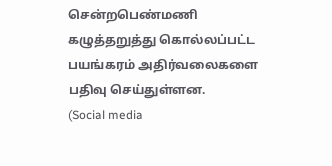சென்றபெண்மணி கழுத்தறுத்து கொல்லப்பட்ட பயங்கரம் அதிர்வலைகளை பதிவு செய்துள்ளன.
(Social media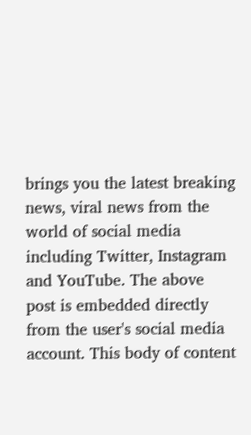brings you the latest breaking news, viral news from the world of social media including Twitter, Instagram and YouTube. The above post is embedded directly from the user's social media account. This body of content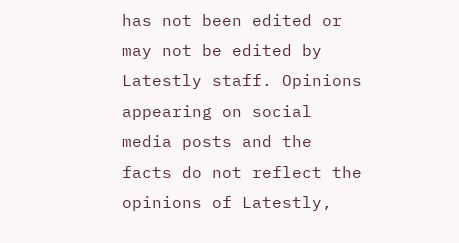has not been edited or may not be edited by Latestly staff. Opinions appearing on social media posts and the facts do not reflect the opinions of Latestly,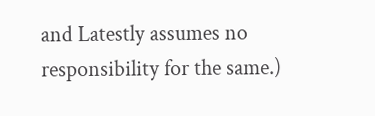and Latestly assumes no responsibility for the same.)